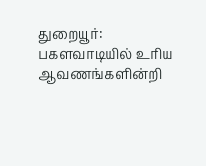துறையூர்: பகளவாடியில் உரிய ஆவணங்களின்றி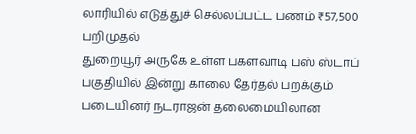லாரியில் எடுத்துச் செல்லப்பட்ட பணம் ₹57,500 பறிமுதல்
துறையூர் அருகே உள்ள பகளவாடி பஸ் ஸ்டாப் பகுதியில் இன்று காலை தேர்தல் பறக்கும் படையினர் நடராஜன் தலைமையிலான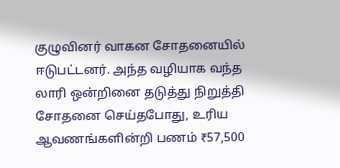குழுவினர் வாகன சோதனையில் ஈடுபட்டனர். அந்த வழியாக வந்த லாரி ஒன்றினை தடுத்து நிறுத்தி சோதனை செய்தபோது, உரிய ஆவணங்களின்றி பணம் ₹57,500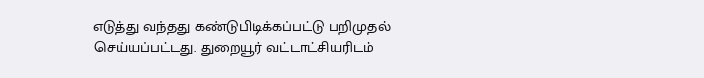எடுத்து வந்தது கண்டுபிடிக்கப்பட்டு பறிமுதல் செய்யப்பட்டது. துறையூர் வட்டாட்சியரிடம்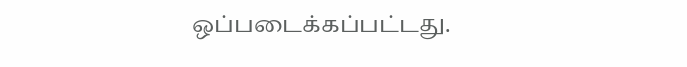ஒப்படைக்கப்பட்டது.